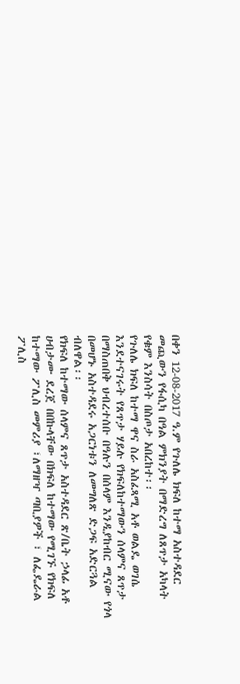በቀን 12-08-2017 ዓ.ም የጉለሌ ክፍለ ከተማ አስተዳደር መጪውን የፋሲካ በዓል ምክንያት በማድረግ ለጸጥታ አካላት የቁም እንስሳት በስጦታ አበረከተ፡፡
የጉለሌ ክፍለ ከተማ ዋና ስራ አስፈጻሚ አቶ ወልዴ ወገሴ እንደተናገሩት የጸጥታ ሃይሉ የክፍለከተማውን ሰላምና ጸጥታ በማስጠበቅ ህብረተሰቡ በዓሉን በሰላም እንዲያከብር ሚናው የጎላ በመሆኑ አስተዳደሩ አጋርነቱን ለመግለጽ ድጋፍ አድርጓል ብለዋል፡፡
የክፍለ ከተማው ሰላምና ጸጥታ አስተዳደር ጽ/ቤት ኃላፊ አቶ ሀብታሙ ደረጀ በበኩላቸው በክፍለ ከተማው የሚገኙ የክፍለ ከተማው ፖሊስ መምሪያ ፣ለማዘዣ ጣቢያዎች ፣ ለፌዴራል ፖሊስ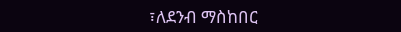፣ለደንብ ማስከበር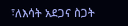፣ለእሳት አደጋና ስጋት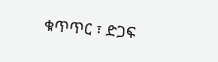ቁጥጥር ፣ ድጋፍ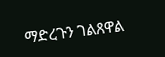ማድረጉን ገልጸዋል